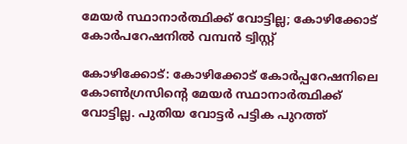മേയർ സ്ഥാനാർത്ഥിക്ക് വോട്ടില്ല; കോഴിക്കോട് കോർപറേഷനിൽ വമ്പൻ ട്വിസ്റ്റ്

കോഴിക്കോട്: കോഴിക്കോട് കോര്‍പ്പറേഷനിലെ കോൺഗ്രസിൻ്റെ മേയർ സ്ഥാനാർത്ഥിക്ക് വോട്ടില്ല. പുതിയ വോട്ടർ പട്ടിക പുറത്ത്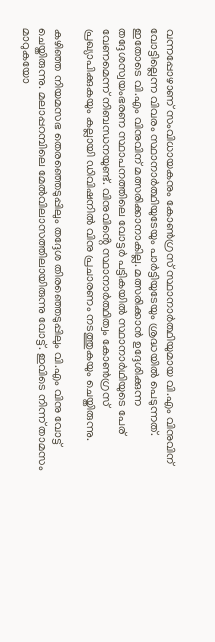വന്നപ്പോഴാണ് സംവിധായകനും കോൺഗ്രസ് സ്ഥാനാർത്ഥിയുമായ വി.എം വിനുവിന് വോട്ടില്ലെന്ന വിവരം സ്ഥാനാർത്ഥിയുടേയും പാർട്ടിയുടേയും ശ്രദ്ധയിൽ പെടുന്നത്. ഇതോടെ വി.എം വിനുവിന് മത്സരിക്കാനാകില്ല. മത്സരിക്കാൻ ഉദ്ദേശിക്കുന്ന തദ്ദേശസ്വയംഭരണ സ്ഥാപനത്തിലെ വോട്ടർ പട്ടികയിൽ സ്ഥാനാർഥിയുടെ പേര് വേണമെന്ന് നിബന്ധനയുണ്ട്. വിനുവിൻ്റെ സ്ഥാനാർത്ഥിത്വം കോൺഗ്രസ് പ്രഖ്യാപിക്കുകയും കല്ലായി ഡിവിഷനിൽ വിനു പ്രചാരണം നടത്തുകയും ചെയ്തിരുന്നു.

കഴിഞ്ഞ നിയമസഭ തെരഞ്ഞെടുപ്പിലും തദ്ദേശ തിരഞ്ഞെടുപ്പിലും വി.എം വിനു വോട്ട് ചെയ്തിരുന്നു. മലാപ്പറമ്പിലെ മേൽവിലാസത്തിലായിരുന്നു വോട്ട്. ഇവിടെ നിന്ന് താമസം മാറുകയോ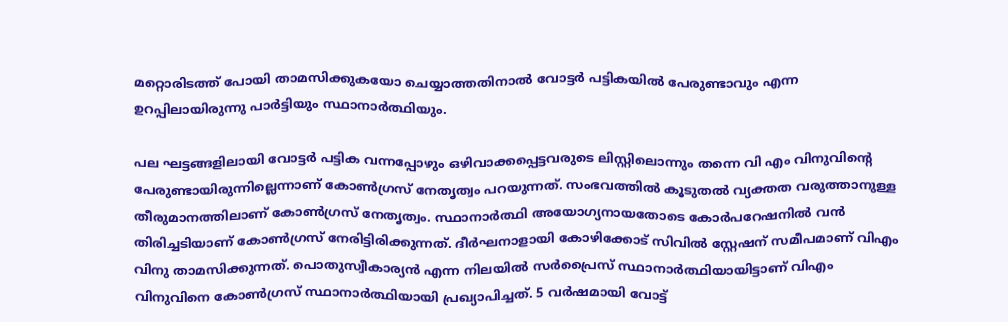മറ്റൊരിടത്ത് പോയി താമസിക്കുകയോ ചെയ്യാത്തതിനാൽ വോട്ടർ പട്ടികയിൽ പേരുണ്ടാവും എന്ന ഉറപ്പിലായിരുന്നു പാർട്ടിയും സ്ഥാനാർത്ഥിയും.

പല ഘട്ടങ്ങളിലായി വോട്ടര്‍ പട്ടിക വന്നപ്പോഴും ഒഴിവാക്കപ്പെട്ടവരുടെ ലിസ്റ്റിലൊന്നും തന്നെ വി എം വിനുവിന്‍റെ പേരുണ്ടായിരുന്നില്ലെന്നാണ് കോൺഗ്രസ് നേതൃത്വം പറയുന്നത്. സംഭവത്തിൽ കൂടുതൽ വ്യക്തത വരുത്താനുള്ള തീരുമാനത്തിലാണ് കോണ്‍ഗ്രസ് നേതൃത്വം. സ്ഥാനാർത്ഥി അയോഗ്യനായതോടെ കോര്‍പറേഷനിൽ വന്‍ തിരിച്ചടിയാണ് കോണ്‍ഗ്രസ് നേരിട്ടിരിക്കുന്നത്. ദീര്‍ഘനാളായി കോഴിക്കോട് സിവിൽ സ്റ്റേഷന് സമീപമാണ് വിഎം വിനു താമസിക്കുന്നത്. പൊതുസ്വീകാര്യൻ എന്ന നിലയിൽ സര്‍പ്രൈസ് സ്ഥാനാര്‍ത്ഥിയായിട്ടാണ് വിഎം വിനുവിനെ കോൺഗ്രസ് സ്ഥാനാർത്ഥിയായി പ്രഖ്യാപിച്ചത്. 5 വർഷമായി വോട്ട്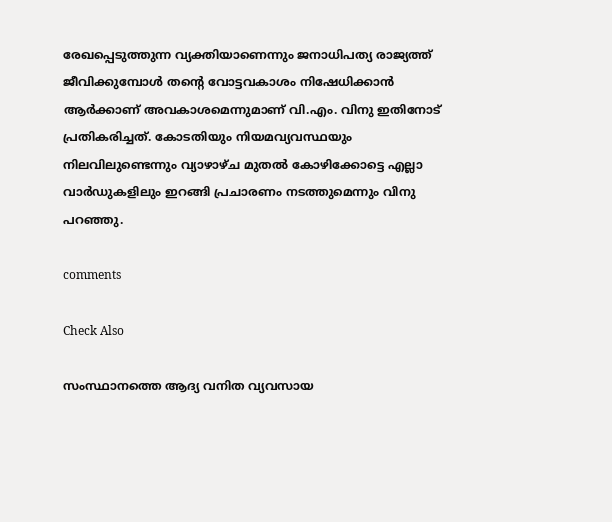രേഖപ്പെടുത്തുന്ന വ്യക്തിയാണെന്നും ജനാധിപത്യ രാജ്യത്ത് ജീവിക്കുമ്പോൾ തന്റെ വോട്ടവകാശം നിഷേധിക്കാൻ ആർക്കാണ് അവകാശമെന്നുമാണ് വി.എം. വിനു ഇതിനോട് പ്രതികരിച്ചത്. കോടതിയും നിയമവ്യവസ്ഥയും നിലവിലുണ്ടെന്നും വ്യാഴാഴ്ച മുതൽ കോഴിക്കോട്ടെ എല്ലാ വാർഡുകളിലും ഇറങ്ങി പ്രചാരണം നടത്തുമെന്നും വിനു പറഞ്ഞു.

comments

Check Also

സംസ്ഥാനത്തെ ആദ്യ വനിത വ്യവസായ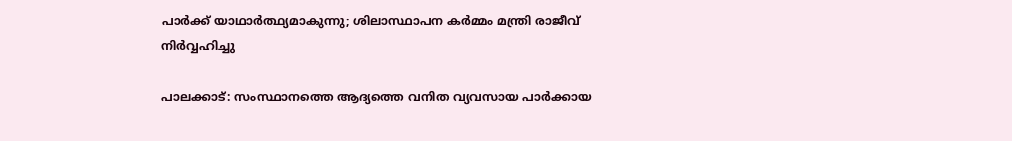പാര്‍ക്ക് യാഥാര്‍ത്ഥ്യമാകുന്നു; ശിലാസ്ഥാപന കര്‍മ്മം മന്ത്രി രാജീവ് നിര്‍വ്വഹിച്ചു

പാലക്കാട്: സംസ്ഥാനത്തെ ആദ്യത്തെ വനിത വ്യവസായ പാര്‍ക്കായ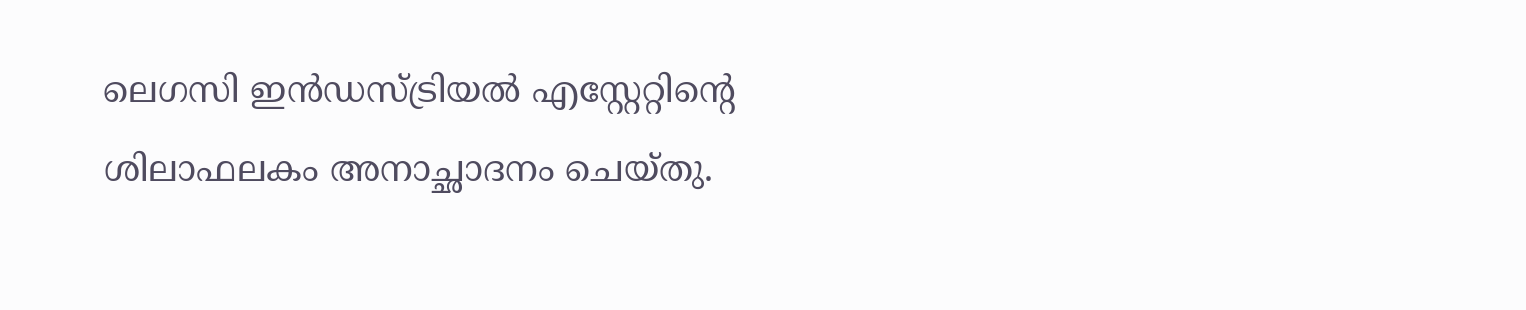ലെഗസി ഇന്‍ഡസ്ട്രിയല്‍ എസ്റ്റേറ്റിന്റെ ശിലാഫലകം അനാച്ഛാദനം ചെയ്തു.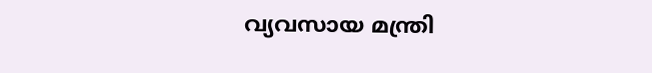വ്യവസായ മന്ത്രി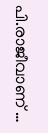പി.രാജീവാണ് …